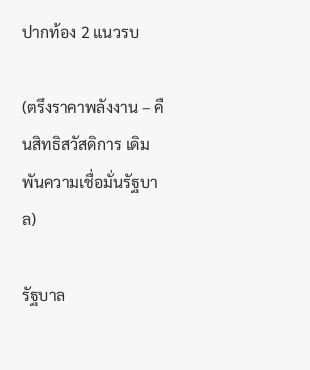ปากท้อง 2 แนวรบ

(ตรึงราคาพลังงาน – คืนสิทธิสวัสดิการ เดิมพันความเชื่อมั่นรัฐบาล)

รัฐบาล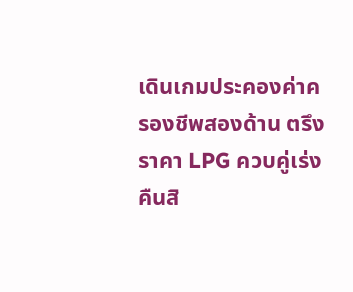เดินเกมประคองค่าครองชีพสองด้าน ตรึงราคา LPG ควบคู่เร่งคืนสิ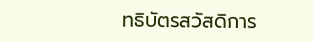ทธิบัตรสวัสดิการ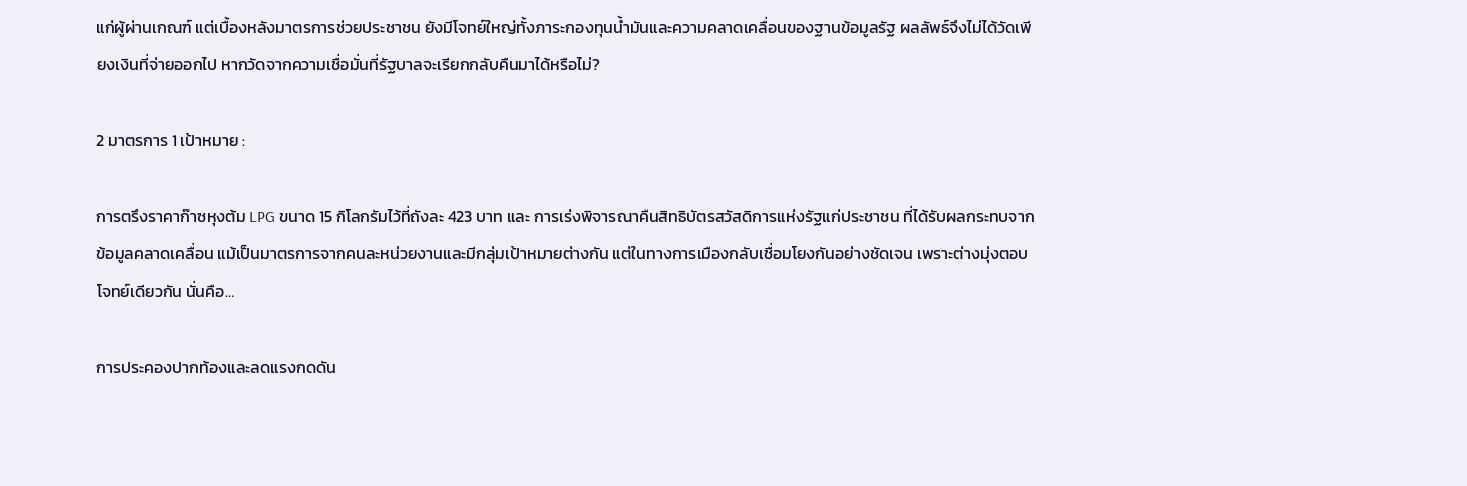แก่ผู้ผ่านเกณฑ์ แต่เบื้องหลังมาตรการช่วยประชาชน ยังมีโจทย์ใหญ่ทั้งภาระกองทุนน้ำมันและความคลาดเคลื่อนของฐานข้อมูลรัฐ ผลลัพธ์จึงไม่ได้วัดเพียงเงินที่จ่ายออกไป หากวัดจากความเชื่อมั่นที่รัฐบาลจะเรียกกลับคืนมาได้หรือไม่?

2 มาตรการ 1 เป้าหมาย :

การตรึงราคาก๊าซหุงต้ม LPG ขนาด 15 กิโลกรัมไว้ที่ถังละ 423 บาท และ การเร่งพิจารณาคืนสิทธิบัตรสวัสดิการแห่งรัฐแก่ประชาชน ที่ได้รับผลกระทบจากข้อมูลคลาดเคลื่อน แม้เป็นมาตรการจากคนละหน่วยงานและมีกลุ่มเป้าหมายต่างกัน แต่ในทางการเมืองกลับเชื่อมโยงกันอย่างชัดเจน เพราะต่างมุ่งตอบโจทย์เดียวกัน นั่นคือ…

การประคองปากท้องและลดแรงกดดัน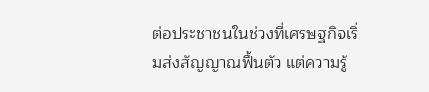ต่อประชาชนในช่วงที่เศรษฐกิจเริ่มส่งสัญญาณฟื้นตัว แต่ความรู้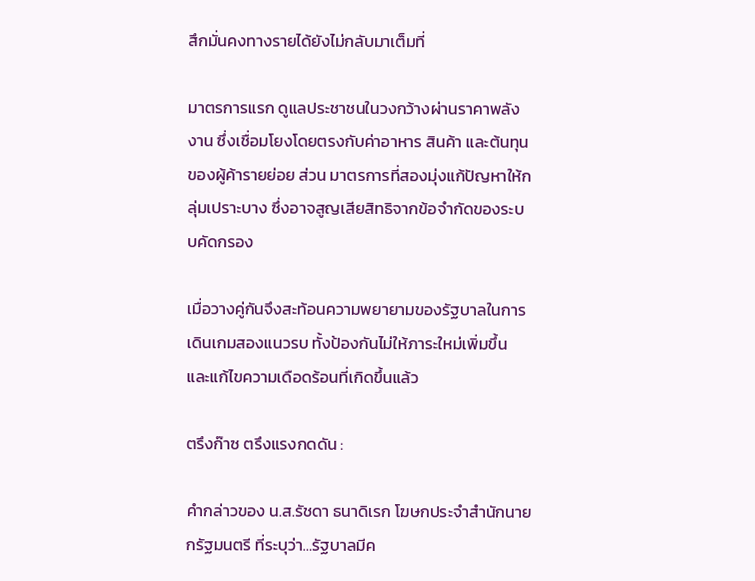สึกมั่นคงทางรายได้ยังไม่กลับมาเต็มที่

มาตรการแรก ดูแลประชาชนในวงกว้างผ่านราคาพลังงาน ซึ่งเชื่อมโยงโดยตรงกับค่าอาหาร สินค้า และต้นทุนของผู้ค้ารายย่อย ส่วน มาตรการที่สองมุ่งแก้ปัญหาให้กลุ่มเปราะบาง ซึ่งอาจสูญเสียสิทธิจากข้อจำกัดของระบบคัดกรอง

เมื่อวางคู่กันจึงสะท้อนความพยายามของรัฐบาลในการเดินเกมสองแนวรบ ทั้งป้องกันไม่ให้ภาระใหม่เพิ่มขึ้น และแก้ไขความเดือดร้อนที่เกิดขึ้นแล้ว

ตรึงก๊าซ ตรึงแรงกดดัน :

คำกล่าวของ น.ส.รัชดา ธนาดิเรก โฆษกประจำสำนักนายกรัฐมนตรี ที่ระบุว่า…รัฐบาลมีค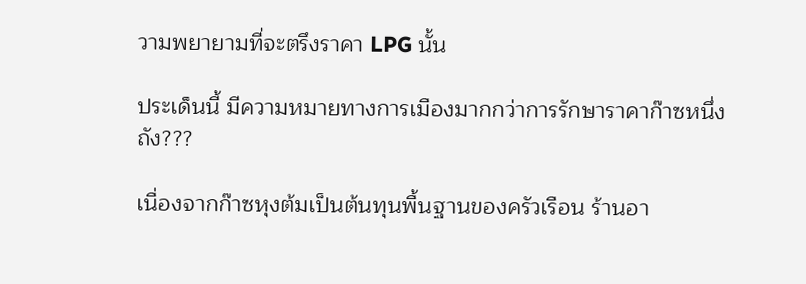วามพยายามที่จะตรึงราคา LPG นั้น

ประเด็นนี้ มีความหมายทางการเมืองมากกว่าการรักษาราคาก๊าซหนึ่งถัง???

เนื่องจากก๊าซหุงต้มเป็นต้นทุนพื้นฐานของครัวเรือน ร้านอา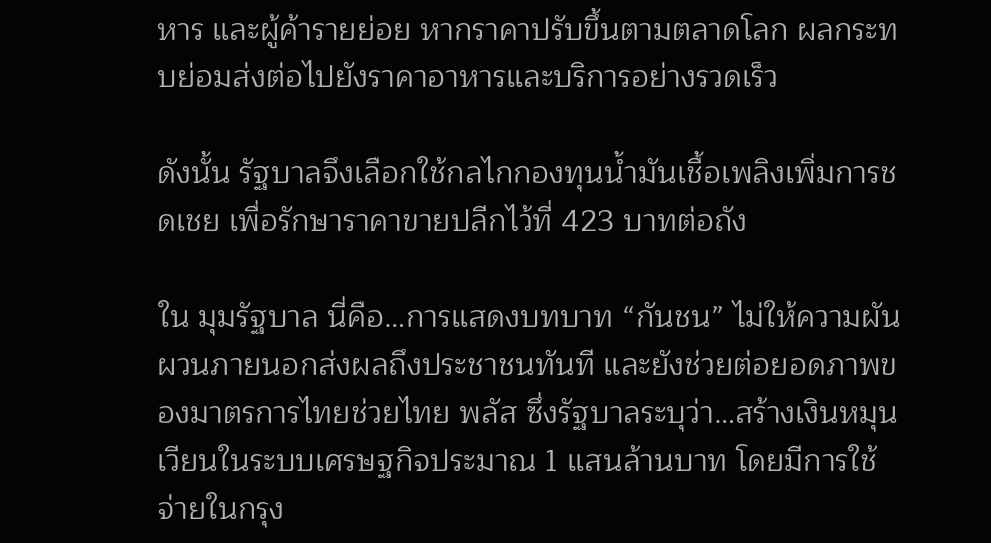หาร และผู้ค้ารายย่อย หากราคาปรับขึ้นตามตลาดโลก ผลกระทบย่อมส่งต่อไปยังราคาอาหารและบริการอย่างรวดเร็ว

ดังนั้น รัฐบาลจึงเลือกใช้กลไกกองทุนน้ำมันเชื้อเพลิงเพิ่มการชดเชย เพื่อรักษาราคาขายปลีกไว้ที่ 423 บาทต่อถัง

ใน มุมรัฐบาล นี่คือ…การแสดงบทบาท “กันชน” ไม่ให้ความผันผวนภายนอกส่งผลถึงประชาชนทันที และยังช่วยต่อยอดภาพของมาตรการไทยช่วยไทย พลัส ซึ่งรัฐบาลระบุว่า…สร้างเงินหมุนเวียนในระบบเศรษฐกิจประมาณ 1 แสนล้านบาท โดยมีการใช้จ่ายในกรุง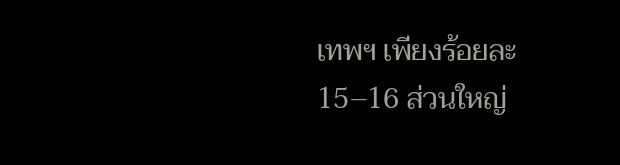เทพฯ เพียงร้อยละ 15–16 ส่วนใหญ่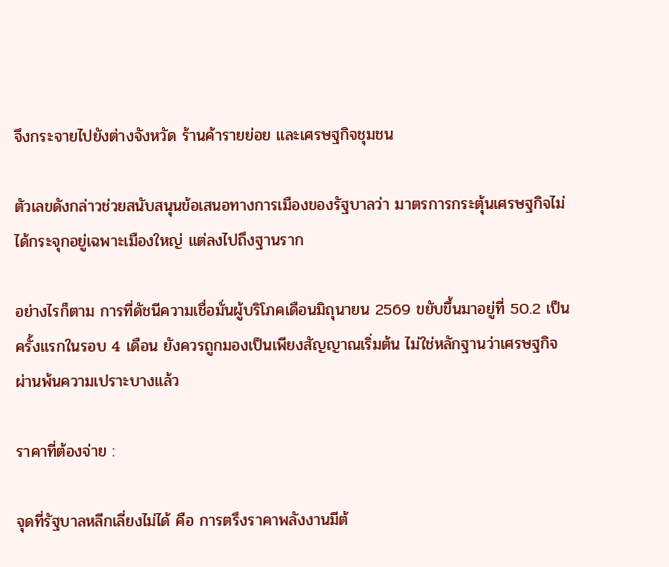จึงกระจายไปยังต่างจังหวัด ร้านค้ารายย่อย และเศรษฐกิจชุมชน

ตัวเลขดังกล่าวช่วยสนับสนุนข้อเสนอทางการเมืองของรัฐบาลว่า มาตรการกระตุ้นเศรษฐกิจไม่ได้กระจุกอยู่เฉพาะเมืองใหญ่ แต่ลงไปถึงฐานราก

อย่างไรก็ตาม การที่ดัชนีความเชื่อมั่นผู้บริโภคเดือนมิถุนายน 2569 ขยับขึ้นมาอยู่ที่ 50.2 เป็นครั้งแรกในรอบ 4 เดือน ยังควรถูกมองเป็นเพียงสัญญาณเริ่มต้น ไม่ใช่หลักฐานว่าเศรษฐกิจผ่านพ้นความเปราะบางแล้ว

ราคาที่ต้องจ่าย :

จุดที่รัฐบาลหลีกเลี่ยงไม่ได้ คือ การตรึงราคาพลังงานมีต้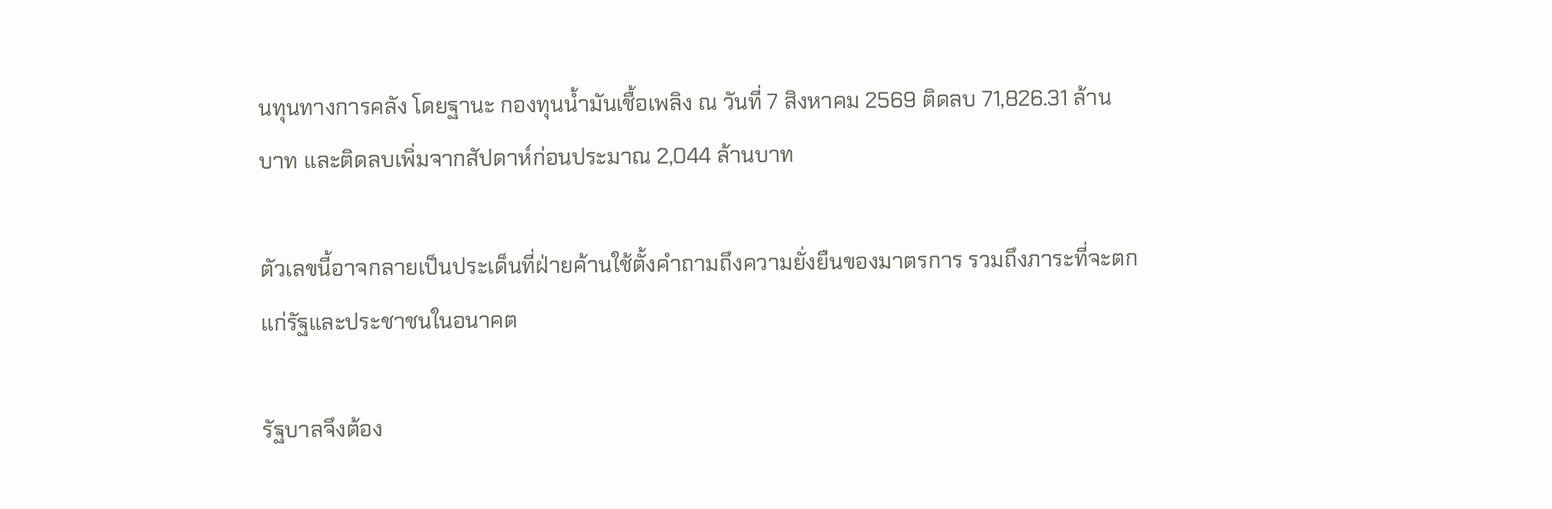นทุนทางการคลัง โดยฐานะ กองทุนน้ำมันเชื้อเพลิง ณ วันที่ 7 สิงหาคม 2569 ติดลบ 71,826.31 ล้านบาท และติดลบเพิ่มจากสัปดาห์ก่อนประมาณ 2,044 ล้านบาท

ตัวเลขนี้อาจกลายเป็นประเด็นที่ฝ่ายค้านใช้ตั้งคำถามถึงความยั่งยืนของมาตรการ รวมถึงภาระที่จะตกแก่รัฐและประชาชนในอนาคต

รัฐบาลจึงต้อง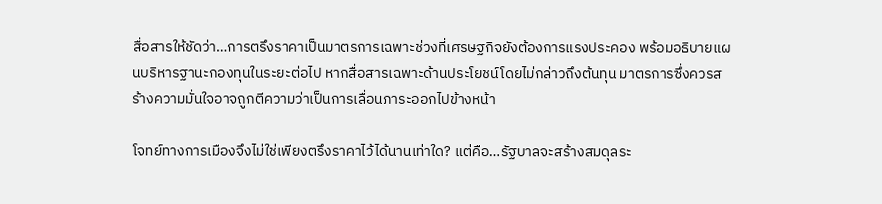สื่อสารให้ชัดว่า…การตรึงราคาเป็นมาตรการเฉพาะช่วงที่เศรษฐกิจยังต้องการแรงประคอง พร้อมอธิบายแผนบริหารฐานะกองทุนในระยะต่อไป หากสื่อสารเฉพาะด้านประโยชน์โดยไม่กล่าวถึงต้นทุน มาตรการซึ่งควรสร้างความมั่นใจอาจถูกตีความว่าเป็นการเลื่อนภาระออกไปข้างหน้า

โจทย์ทางการเมืองจึงไม่ใช่เพียงตรึงราคาไว้ได้นานเท่าใด? แต่คือ…รัฐบาลจะสร้างสมดุลระ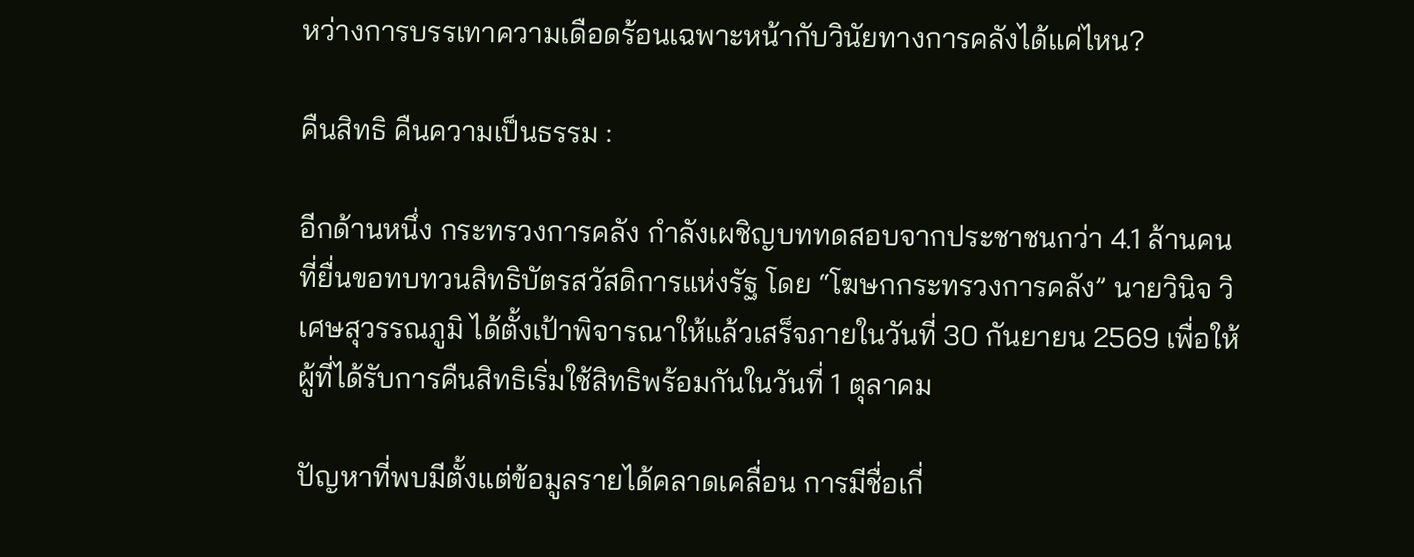หว่างการบรรเทาความเดือดร้อนเฉพาะหน้ากับวินัยทางการคลังได้แค่ไหน?

คืนสิทธิ คืนความเป็นธรรม :

อีกด้านหนึ่ง กระทรวงการคลัง กำลังเผชิญบททดสอบจากประชาชนกว่า 4.1 ล้านคน ที่ยื่นขอทบทวนสิทธิบัตรสวัสดิการแห่งรัฐ โดย “โฆษกกระทรวงการคลัง” นายวินิจ วิเศษสุวรรณภูมิ ได้ตั้งเป้าพิจารณาให้แล้วเสร็จภายในวันที่ 30 กันยายน 2569 เพื่อให้ผู้ที่ได้รับการคืนสิทธิเริ่มใช้สิทธิพร้อมกันในวันที่ 1 ตุลาคม

ปัญหาที่พบมีตั้งแต่ข้อมูลรายได้คลาดเคลื่อน การมีชื่อเกี่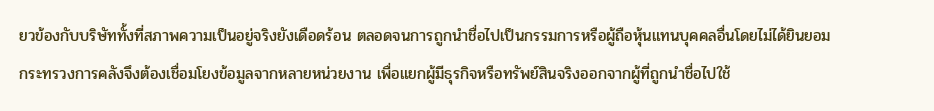ยวข้องกับบริษัททั้งที่สภาพความเป็นอยู่จริงยังเดือดร้อน ตลอดจนการถูกนำชื่อไปเป็นกรรมการหรือผู้ถือหุ้นแทนบุคคลอื่นโดยไม่ได้ยินยอม กระทรวงการคลังจึงต้องเชื่อมโยงข้อมูลจากหลายหน่วยงาน เพื่อแยกผู้มีธุรกิจหรือทรัพย์สินจริงออกจากผู้ที่ถูกนำชื่อไปใช้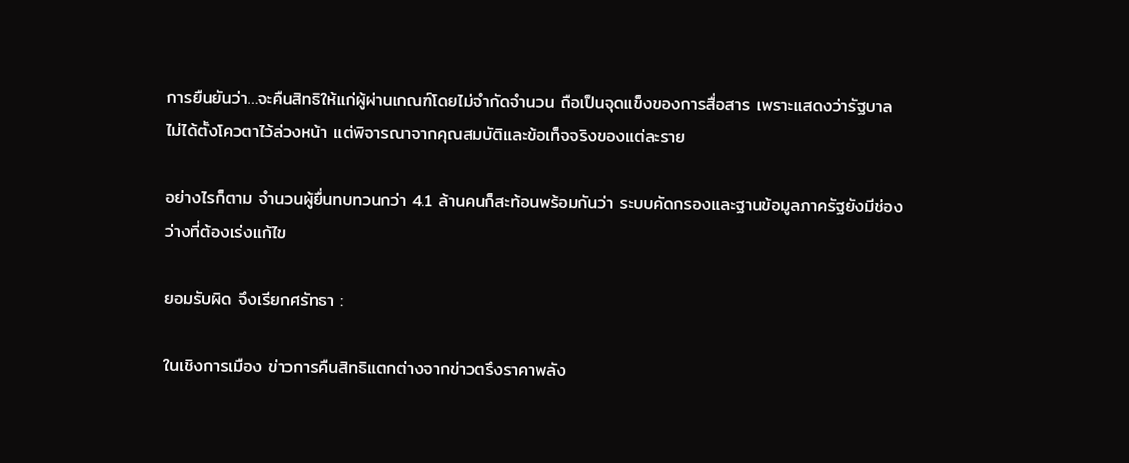การยืนยันว่า…จะคืนสิทธิให้แก่ผู้ผ่านเกณฑ์โดยไม่จำกัดจำนวน ถือเป็นจุดแข็งของการสื่อสาร เพราะแสดงว่ารัฐบาลไม่ได้ตั้งโควตาไว้ล่วงหน้า แต่พิจารณาจากคุณสมบัติและข้อเท็จจริงของแต่ละราย

อย่างไรก็ตาม จำนวนผู้ยื่นทบทวนกว่า 4.1 ล้านคนก็สะท้อนพร้อมกันว่า ระบบคัดกรองและฐานข้อมูลภาครัฐยังมีช่องว่างที่ต้องเร่งแก้ไข

ยอมรับผิด จึงเรียกศรัทธา :

ในเชิงการเมือง ข่าวการคืนสิทธิแตกต่างจากข่าวตรึงราคาพลัง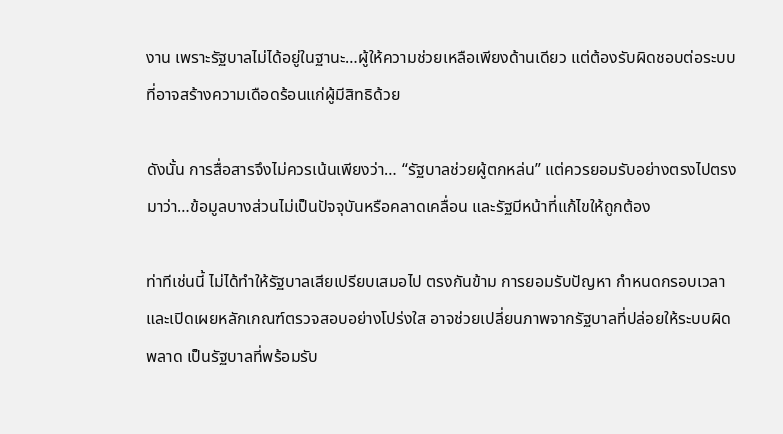งาน เพราะรัฐบาลไม่ได้อยู่ในฐานะ…ผู้ให้ความช่วยเหลือเพียงด้านเดียว แต่ต้องรับผิดชอบต่อระบบที่อาจสร้างความเดือดร้อนแก่ผู้มีสิทธิด้วย

ดังนั้น การสื่อสารจึงไม่ควรเน้นเพียงว่า… “รัฐบาลช่วยผู้ตกหล่น” แต่ควรยอมรับอย่างตรงไปตรงมาว่า…ข้อมูลบางส่วนไม่เป็นปัจจุบันหรือคลาดเคลื่อน และรัฐมีหน้าที่แก้ไขให้ถูกต้อง

ท่าทีเช่นนี้ ไม่ได้ทำให้รัฐบาลเสียเปรียบเสมอไป ตรงกันข้าม การยอมรับปัญหา กำหนดกรอบเวลา และเปิดเผยหลักเกณฑ์ตรวจสอบอย่างโปร่งใส อาจช่วยเปลี่ยนภาพจากรัฐบาลที่ปล่อยให้ระบบผิดพลาด เป็นรัฐบาลที่พร้อมรับ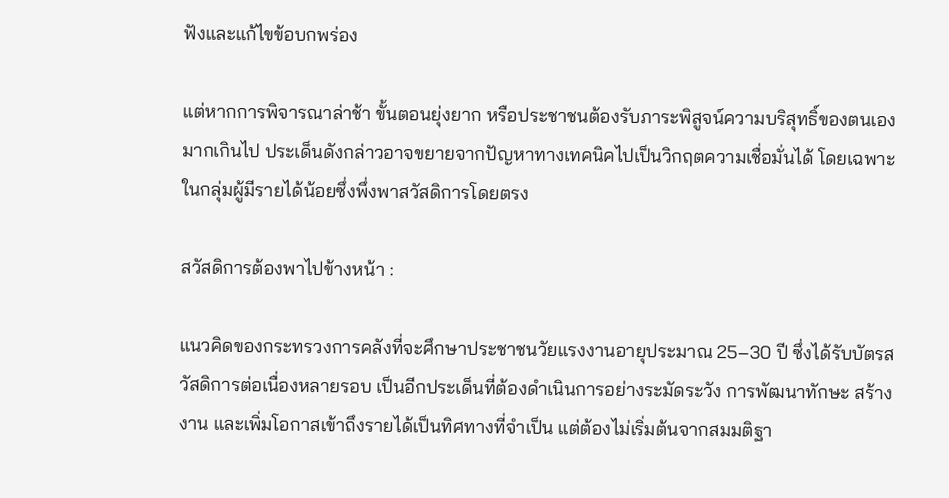ฟังและแก้ไขข้อบกพร่อง

แต่หากการพิจารณาล่าช้า ขั้นตอนยุ่งยาก หรือประชาชนต้องรับภาระพิสูจน์ความบริสุทธิ์ของตนเองมากเกินไป ประเด็นดังกล่าวอาจขยายจากปัญหาทางเทคนิคไปเป็นวิกฤตความเชื่อมั่นได้ โดยเฉพาะในกลุ่มผู้มีรายได้น้อยซึ่งพึ่งพาสวัสดิการโดยตรง

สวัสดิการต้องพาไปข้างหน้า :

แนวคิดของกระทรวงการคลังที่จะศึกษาประชาชนวัยแรงงานอายุประมาณ 25–30 ปี ซึ่งได้รับบัตรสวัสดิการต่อเนื่องหลายรอบ เป็นอีกประเด็นที่ต้องดำเนินการอย่างระมัดระวัง การพัฒนาทักษะ สร้างงาน และเพิ่มโอกาสเข้าถึงรายได้เป็นทิศทางที่จำเป็น แต่ต้องไม่เริ่มต้นจากสมมติฐา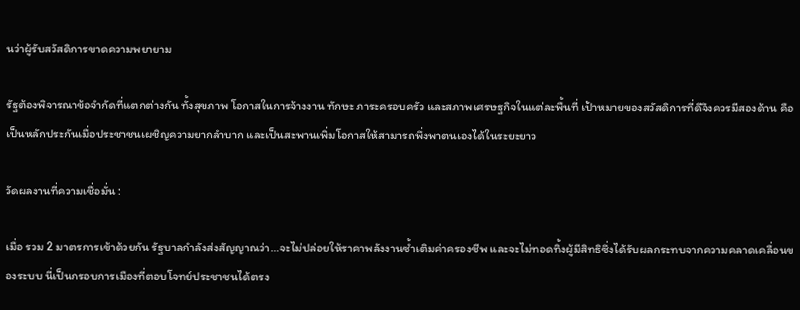นว่าผู้รับสวัสดิการขาดความพยายาม

รัฐต้องพิจารณาข้อจำกัดที่แตกต่างกัน ทั้งสุขภาพ โอกาสในการจ้างงาน ทักษะ ภาระครอบครัว และสภาพเศรษฐกิจในแต่ละพื้นที่ เป้าหมายของสวัสดิการที่ดีจึงควรมีสองด้าน คือเป็นหลักประกันเมื่อประชาชนเผชิญความยากลำบาก และเป็นสะพานเพิ่มโอกาสให้สามารถพึ่งพาตนเองได้ในระยะยาว

วัดผลงานที่ความเชื่อมั่น :

เมื่อ รวม 2 มาตรการเข้าด้วยกัน รัฐบาลกำลังส่งสัญญาณว่า…จะไม่ปล่อยให้ราคาพลังงานซ้ำเติมค่าครองชีพ และจะไม่ทอดทิ้งผู้มีสิทธิซึ่งได้รับผลกระทบจากความคลาดเคลื่อนของระบบ นี่เป็นกรอบการเมืองที่ตอบโจทย์ประชาชนได้ตรง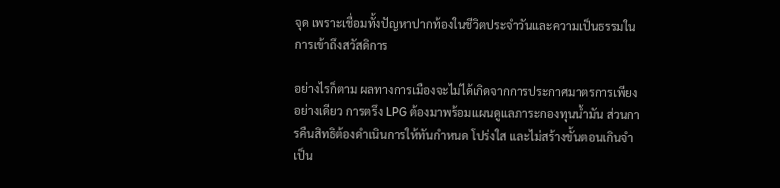จุด เพราะเชื่อมทั้งปัญหาปากท้องในชีวิตประจำวันและความเป็นธรรมในการเข้าถึงสวัสดิการ

อย่างไรก็ตาม ผลทางการเมืองจะไม่ได้เกิดจากการประกาศมาตรการเพียงอย่างเดียว การตรึง LPG ต้องมาพร้อมแผนดูแลภาระกองทุนน้ำมัน ส่วนการคืนสิทธิต้องดำเนินการให้ทันกำหนด โปร่งใส และไม่สร้างขั้นตอนเกินจำเป็น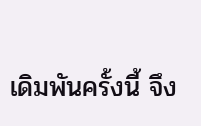เดิมพันครั้งนี้ จึง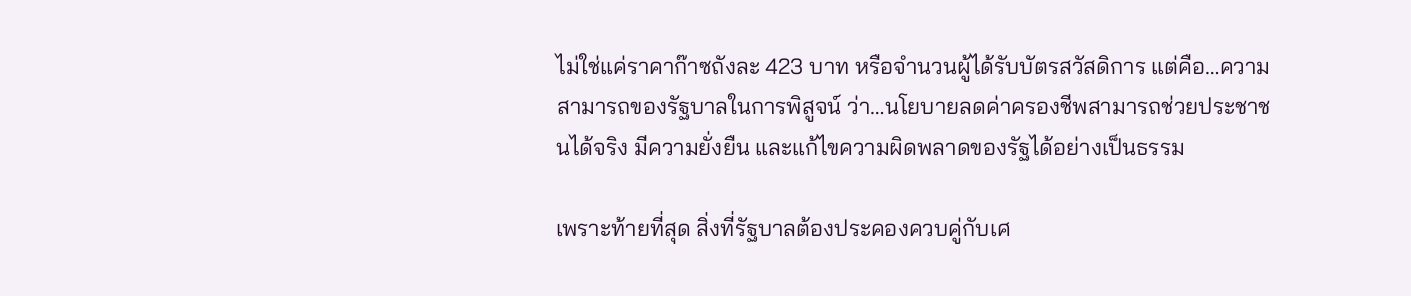ไม่ใช่แค่ราคาก๊าซถังละ 423 บาท หรือจำนวนผู้ได้รับบัตรสวัสดิการ แต่คือ…ความสามารถของรัฐบาลในการพิสูจน์ ว่า…นโยบายลดค่าครองชีพสามารถช่วยประชาชนได้จริง มีความยั่งยืน และแก้ไขความผิดพลาดของรัฐได้อย่างเป็นธรรม

เพราะท้ายที่สุด สิ่งที่รัฐบาลต้องประคองควบคู่กับเศ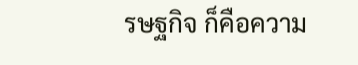รษฐกิจ ก็คือความ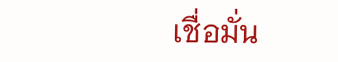เชื่อมั่น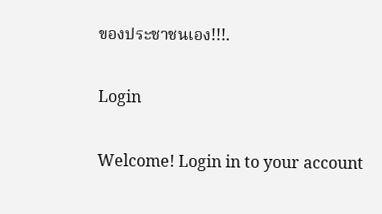ของประชาชนเอง!!!.

Login

Welcome! Login in to your account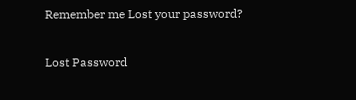Remember me Lost your password?

Lost Password